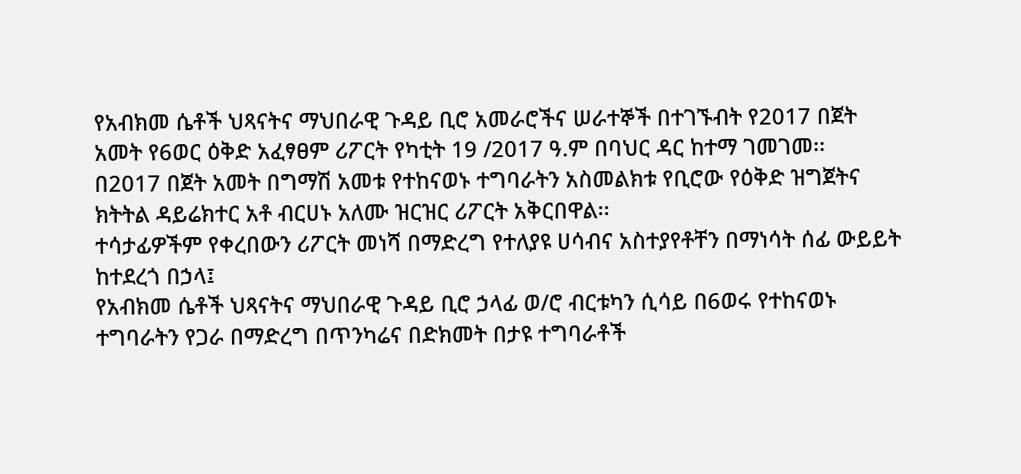የአብክመ ሴቶች ህጻናትና ማህበራዊ ጉዳይ ቢሮ አመራሮችና ሠራተኞች በተገኙብት የ2017 በጀት አመት የ6ወር ዕቅድ አፈፃፀም ሪፖርት የካቲት 19 /2017 ዓ.ም በባህር ዳር ከተማ ገመገመ፡፡
በ2017 በጀት አመት በግማሽ አመቱ የተከናወኑ ተግባራትን አስመልክቱ የቢሮው የዕቅድ ዝግጀትና ክትትል ዳይሬክተር አቶ ብርሀኑ አለሙ ዝርዝር ሪፖርት አቅርበዋል፡፡
ተሳታፊዎችም የቀረበውን ሪፖርት መነሻ በማድረግ የተለያዩ ሀሳብና አስተያየቶቸን በማነሳት ሰፊ ውይይት ከተደረጎ በኃላ፤
የአብክመ ሴቶች ህጻናትና ማህበራዊ ጉዳይ ቢሮ ኃላፊ ወ/ሮ ብርቱካን ሲሳይ በ6ወሩ የተከናወኑ ተግባራትን የጋራ በማድረግ በጥንካሬና በድክመት በታዩ ተግባራቶች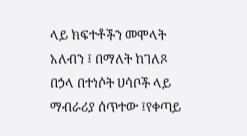ላይ ክፍተቶችን መሞላት አለብን ፤ በማለት ከገለጾ በኃላ በተነሶት ሀሳቦች ላይ ማብራሪያ ሰጥተው ፤የቀጣይ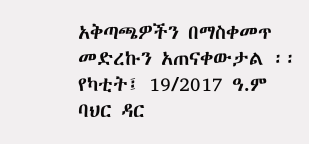አቅጣጫዎችን በማስቀመጥ መድረኩን አጠናቀውታል ፡፡
የካቲት፤ 19/2017 ዓ.ም
ባህር ዳር